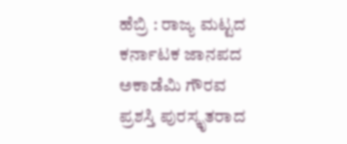ಹೆಬ್ರಿ : ರಾಜ್ಯ ಮಟ್ಟದ ಕರ್ನಾಟಕ ಜಾನಪದ ಅಕಾಡೆಮಿ ಗೌರವ ಪ್ರಶಸ್ತಿ ಪುರಸ್ಕೃತರಾದ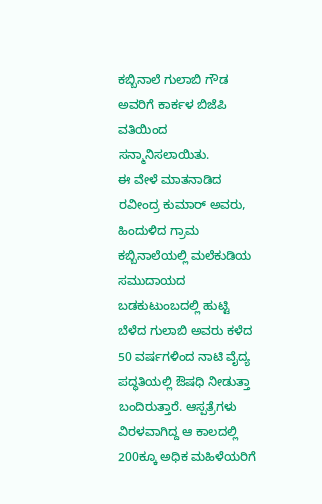ಕಬ್ಬಿನಾಲೆ ಗುಲಾಬಿ ಗೌಡ ಅವರಿಗೆ ಕಾರ್ಕಳ ಬಿಜೆಪಿ ವತಿಯಿಂದ ಸನ್ಮಾನಿಸಲಾಯಿತು.
ಈ ವೇಳೆ ಮಾತನಾಡಿದ ರವೀಂದ್ರ ಕುಮಾರ್ ಅವರು, ಹಿಂದುಳಿದ ಗ್ರಾಮ ಕಬ್ಬಿನಾಲೆಯಲ್ಲಿ ಮಲೆಕುಡಿಯ ಸಮುದಾಯದ ಬಡಕುಟುಂಬದಲ್ಲಿ ಹುಟ್ಟಿ ಬೆಳೆದ ಗುಲಾಬಿ ಅವರು ಕಳೆದ 50 ವರ್ಷಗಳಿಂದ ನಾಟಿ ವೈದ್ಯ ಪದ್ಧತಿಯಲ್ಲಿ ಔಷಧಿ ನೀಡುತ್ತಾ ಬಂದಿರುತ್ತಾರೆ. ಆಸ್ಪತ್ರೆಗಳು ವಿರಳವಾಗಿದ್ದ ಆ ಕಾಲದಲ್ಲಿ 200ಕ್ಕೂ ಅಧಿಕ ಮಹಿಳೆಯರಿಗೆ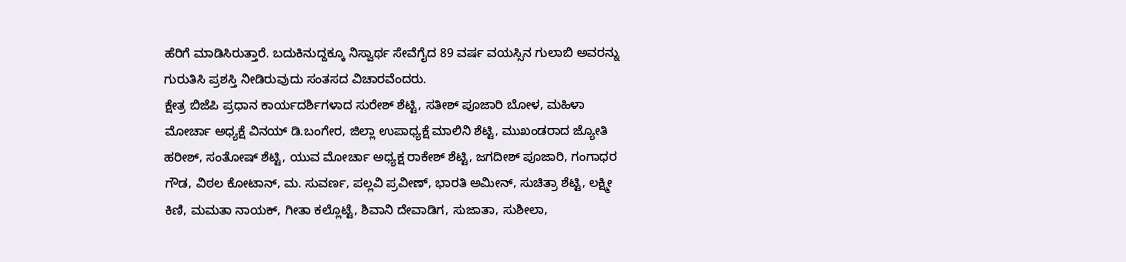ಹೆರಿಗೆ ಮಾಡಿಸಿರುತ್ತಾರೆ. ಬದುಕಿನುದ್ದಕ್ಕೂ ನಿಸ್ವಾರ್ಥ ಸೇವೆಗೈದ 89 ವರ್ಷ ವಯಸ್ಸಿನ ಗುಲಾಬಿ ಅವರನ್ನು ಗುರುತಿಸಿ ಪ್ರಶಸ್ತಿ ನೀಡಿರುವುದು ಸಂತಸದ ವಿಚಾರವೆಂದರು.
ಕ್ಷೇತ್ರ ಬಿಜೆಪಿ ಪ್ರಧಾನ ಕಾರ್ಯದರ್ಶಿಗಳಾದ ಸುರೇಶ್ ಶೆಟ್ಟಿ, ಸತೀಶ್ ಪೂಜಾರಿ ಬೋಳ, ಮಹಿಳಾ ಮೋರ್ಚಾ ಅಧ್ಯಕ್ಷೆ ವಿನಯ್ ಡಿ.ಬಂಗೇರ, ಜಿಲ್ಲಾ ಉಪಾಧ್ಯಕ್ಷೆ ಮಾಲಿನಿ ಶೆಟ್ಟಿ, ಮುಖಂಡರಾದ ಜ್ಯೋತಿ ಹರೀಶ್, ಸಂತೋಷ್ ಶೆಟ್ಟಿ, ಯುವ ಮೋರ್ಚಾ ಅಧ್ಯಕ್ಷ ರಾಕೇಶ್ ಶೆಟ್ಟಿ, ಜಗದೀಶ್ ಪೂಜಾರಿ, ಗಂಗಾಧರ ಗೌಡ, ವಿಠಲ ಕೋಟಾನ್, ಮ. ಸುವರ್ಣ, ಪಲ್ಲವಿ ಪ್ರವೀಣ್, ಭಾರತಿ ಅಮೀನ್, ಸುಚಿತ್ರಾ ಶೆಟ್ಟಿ, ಲಕ್ಷ್ಮೀ ಕಿಣಿ, ಮಮತಾ ನಾಯಕ್, ಗೀತಾ ಕಲ್ಲೊಟ್ಟೆ, ಶಿವಾನಿ ದೇವಾಡಿಗ, ಸುಜಾತಾ, ಸುಶೀಲಾ,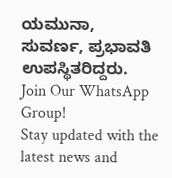ಯಮುನಾ, ಸುವರ್ಣ, ಪ್ರಭಾವತಿ ಉಪಸ್ಥಿತರಿದ್ದರು.
Join Our WhatsApp Group!
Stay updated with the latest news and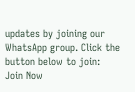updates by joining our WhatsApp group. Click the button below to join:
Join Now